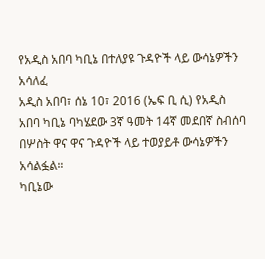የአዲስ አበባ ካቢኔ በተለያዩ ጉዳዮች ላይ ውሳኔዎችን አሳለፈ
አዲስ አበባ፣ ሰኔ 10፣ 2016 (ኤፍ ቢ ሲ) የአዲስ አበባ ካቢኔ ባካሄደው 3ኛ ዓመት 14ኛ መደበኛ ስብሰባ በሦስት ዋና ዋና ጉዳዮች ላይ ተወያይቶ ውሳኔዎችን አሳልፏል።
ካቢኔው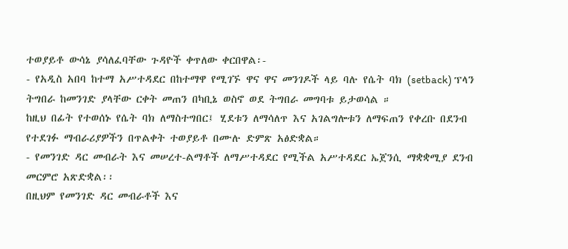ተወያይቶ ውሳኔ ያሳለፈባቸው ጉዳዮች ቀጥለው ቀርበዋል፡-
- የአዲስ አበባ ከተማ አሥተዳደር በከተማዋ የሚገኙ ዋና ዋና መንገዶች ላይ ባሉ የሴት ባክ (setback) ፕላን ትግበራ ከመንገድ ያላቸው ርቀት መጠን በካቢኔ ወስኖ ወደ ትግበራ መግባቱ ይታወሳል ።
ከዚህ በፊት የተወሰኑ የሴት ባክ ለማስተግበር፤ ሂደቱን ለማሳለጥ እና አገልግሎቱን ለማፍጠን የቀረቡ በደንብ የተደገፉ ማብራሪያዎችን በጥልቀት ተወያይቶ በሙሉ ድምጽ አፅድቋል።
- የመንገድ ዳር መብራት እና መሠረተ-ልማቶች ለማሥተዳደር የሚችል አሥተዳደር ኤጀንሲ ማቋቋሚያ ደንብ መርምሮ አጽድቋል፡፡
በዚህም የመንገድ ዳር መብራቶች እና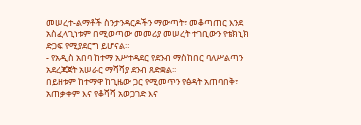መሠረተ-ልማቶች ስንታንዳርዶችን ማውጣት፣ መቆጣጠር እንደ አስፈላጊነቱም በሚወጣው መመሪያ መሠረት ተገቢውን የቴክኒክ ድጋፍ የሚያደርግ ይሆናል።
- የአዲስ አበባ ከተማ አሥተዳደር የደንብ ማስከበር ባለሥልጣን አደረጃጀት አሠራር ማሻሻያ ደንብ ጸድቋል፡፡
በይዘቱም ከተማዋ ከጊዜው ጋር የሚመጥን የፅዳት አጠባበቅ፣ አጠቃቀም እና የቆሻሻ አወጋገድ እና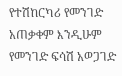የተሽከርካሪ የመንገድ አጠቃቀም እንዲሁም የመንገድ ፍሳሽ አወጋገድ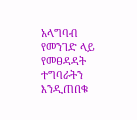አላግባብ የመንገድ ላይ የመፀዳዳት ተግባራትን እንዲጠበቁ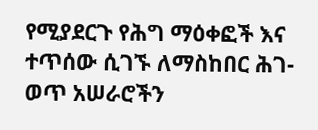የሚያደርጉ የሕግ ማዕቀፎች እና ተጥሰው ሲገኙ ለማስከበር ሕገ-ወጥ አሠራሮችን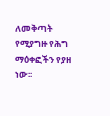ለመቅጣት የሚያግዙ የሕግ ማዕቀፎችን የያዘ ነው፡፡